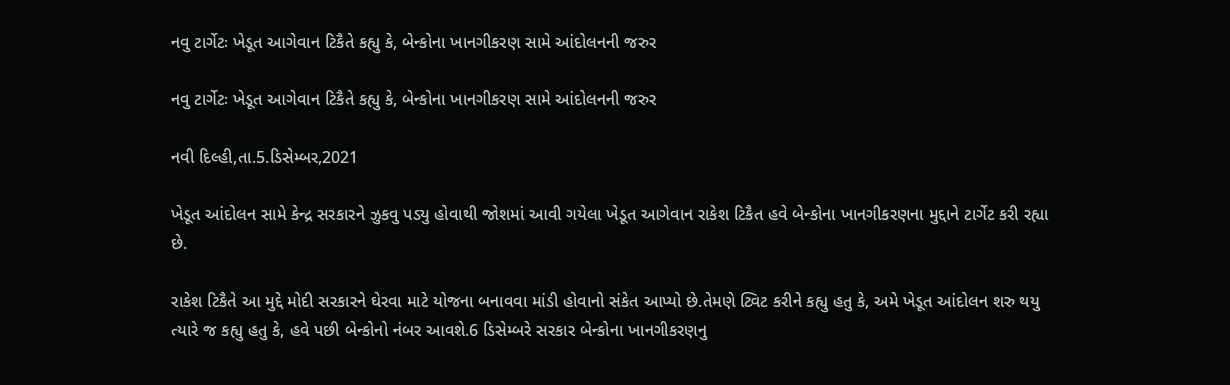નવુ ટાર્ગેટઃ ખેડૂત આગેવાન ટિકૈતે કહ્યુ કે, બેન્કોના ખાનગીકરણ સામે આંદોલનની જરુર

નવુ ટાર્ગેટઃ ખેડૂત આગેવાન ટિકૈતે કહ્યુ કે, બેન્કોના ખાનગીકરણ સામે આંદોલનની જરુર

નવી દિલ્હી,તા.5.ડિસેમ્બર,2021

ખેડૂત આંદોલન સામે કેન્દ્ર સરકારને ઝુકવુ પડ્યુ હોવાથી જોશમાં આવી ગયેલા ખેડૂત આગેવાન રાકેશ ટિકૈત હવે બેન્કોના ખાનગીકરણના મુદ્દાને ટાર્ગેટ કરી રહ્યા છે.

રાકેશ ટિકૈતે આ મુદ્દે મોદી સરકારને ઘેરવા માટે યોજના બનાવવા માંડી હોવાનો સંકેત આપ્યો છે.તેમણે ટ્વિટ કરીને કહ્યુ હતુ કે, અમે ખેડૂત આંદોલન શરુ થયુ ત્યારે જ કહ્યુ હતુ કે, હવે પછી બેન્કોનો નંબર આવશે.6 ડિસેમ્બરે સરકાર બેન્કોના ખાનગીકરણનુ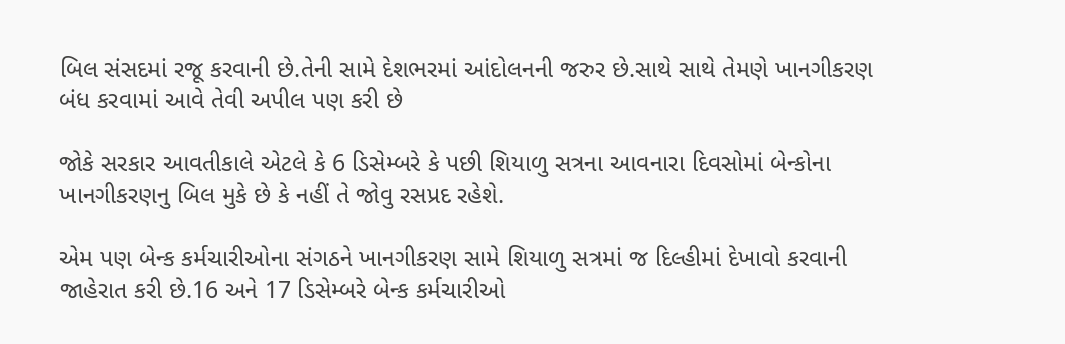બિલ સંસદમાં રજૂ કરવાની છે.તેની સામે દેશભરમાં આંદોલનની જરુર છે.સાથે સાથે તેમણે ખાનગીકરણ બંધ કરવામાં આવે તેવી અપીલ પણ કરી છે

જોકે સરકાર આવતીકાલે એટલે કે 6 ડિસેમ્બરે કે પછી શિયાળુ સત્રના આવનારા દિવસોમાં બેન્કોના ખાનગીકરણનુ બિલ મુકે છે કે નહીં તે જોવુ રસપ્રદ રહેશે.

એમ પણ બેન્ક કર્મચારીઓના સંગઠને ખાનગીકરણ સામે શિયાળુ સત્રમાં જ દિલ્હીમાં દેખાવો કરવાની જાહેરાત કરી છે.16 અને 17 ડિસેમ્બરે બેન્ક કર્મચારીઓ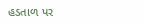હડતાળ પર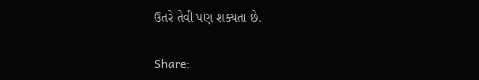ઉતરે તેવી પણ શક્યતા છે.

Share: